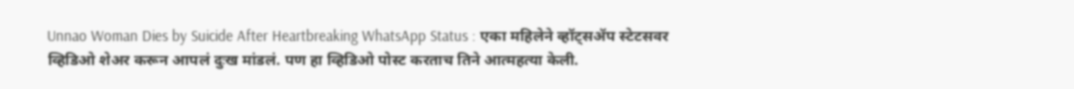Unnao Woman Dies by Suicide After Heartbreaking WhatsApp Status : एका महिलेने व्हॉट्सॲप स्टेटसवर व्हिडिओ शेअर करून आपलं दुःख मांडलं. पण हा व्हिडिओ पोस्ट करताच तिने आत्महत्या केली.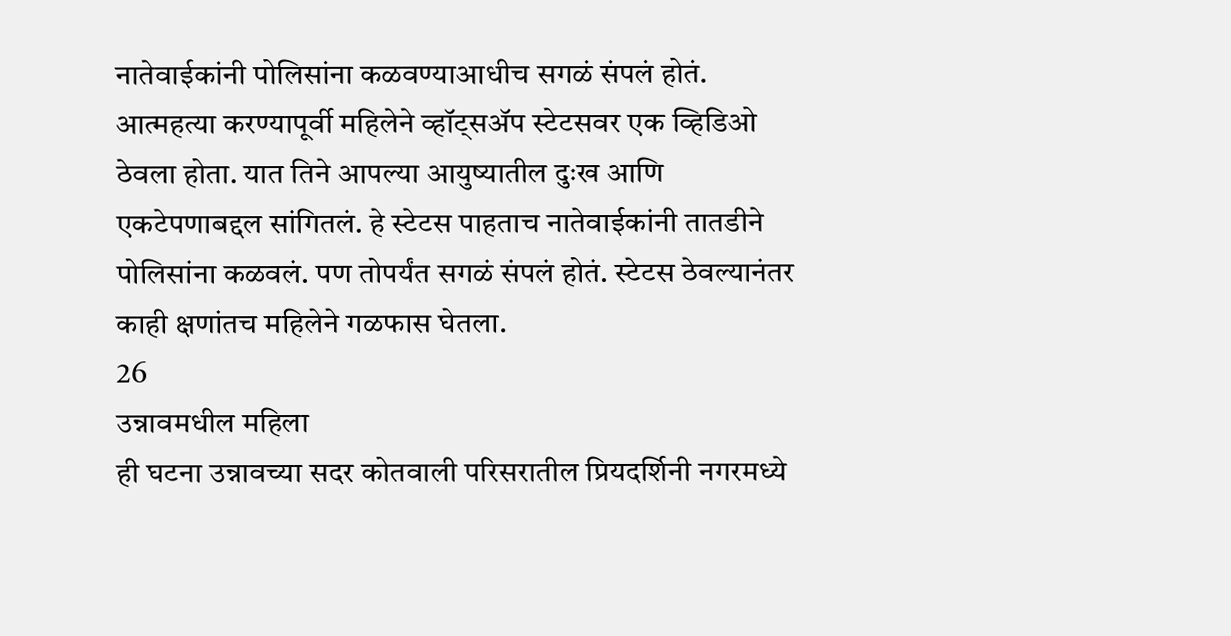नातेवाईकांनी पोलिसांना कळवण्याआधीच सगळं संपलं होतं.
आत्महत्या करण्यापूर्वी महिलेने व्हॉट्सॲप स्टेटसवर एक व्हिडिओ ठेवला होता. यात तिने आपल्या आयुष्यातील दुःख आणि एकटेपणाबद्दल सांगितलं. हे स्टेटस पाहताच नातेवाईकांनी तातडीने पोलिसांना कळवलं. पण तोपर्यंत सगळं संपलं होतं. स्टेटस ठेवल्यानंतर काही क्षणांतच महिलेने गळफास घेतला.
26
उन्नावमधील महिला
ही घटना उन्नावच्या सदर कोतवाली परिसरातील प्रियदर्शिनी नगरमध्ये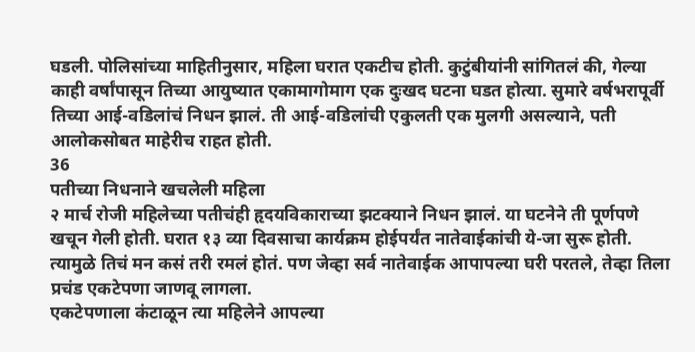घडली. पोलिसांच्या माहितीनुसार, महिला घरात एकटीच होती. कुटुंबीयांनी सांगितलं की, गेल्या काही वर्षांपासून तिच्या आयुष्यात एकामागोमाग एक दुःखद घटना घडत होत्या. सुमारे वर्षभरापूर्वी तिच्या आई-वडिलांचं निधन झालं. ती आई-वडिलांची एकुलती एक मुलगी असल्याने, पती आलोकसोबत माहेरीच राहत होती.
36
पतीच्या निधनाने खचलेली महिला
२ मार्च रोजी महिलेच्या पतीचंही हृदयविकाराच्या झटक्याने निधन झालं. या घटनेने ती पूर्णपणे खचून गेली होती. घरात १३ व्या दिवसाचा कार्यक्रम होईपर्यंत नातेवाईकांची ये-जा सुरू होती. त्यामुळे तिचं मन कसं तरी रमलं होतं. पण जेव्हा सर्व नातेवाईक आपापल्या घरी परतले, तेव्हा तिला प्रचंड एकटेपणा जाणवू लागला.
एकटेपणाला कंटाळून त्या महिलेने आपल्या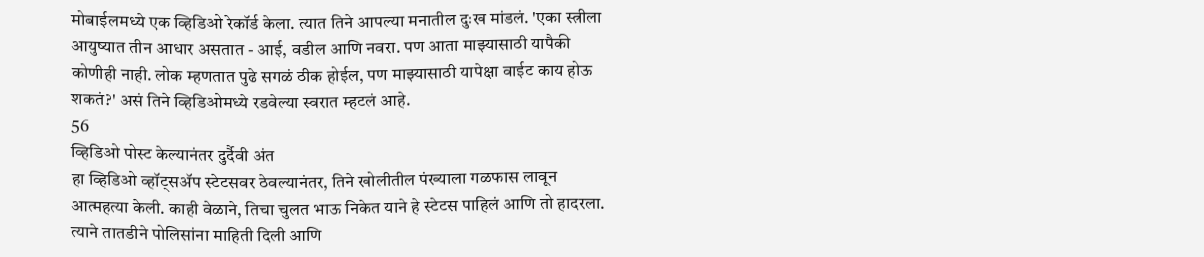मोबाईलमध्ये एक व्हिडिओ रेकॉर्ड केला. त्यात तिने आपल्या मनातील दुःख मांडलं. 'एका स्त्रीला आयुष्यात तीन आधार असतात - आई, वडील आणि नवरा. पण आता माझ्यासाठी यापैकी कोणीही नाही. लोक म्हणतात पुढे सगळं ठीक होईल, पण माझ्यासाठी यापेक्षा वाईट काय होऊ शकतं?' असं तिने व्हिडिओमध्ये रडवेल्या स्वरात म्हटलं आहे.
56
व्हिडिओ पोस्ट केल्यानंतर दुर्दैवी अंत
हा व्हिडिओ व्हॉट्सॲप स्टेटसवर ठेवल्यानंतर, तिने खोलीतील पंख्याला गळफास लावून आत्महत्या केली. काही वेळाने, तिचा चुलत भाऊ निकेत याने हे स्टेटस पाहिलं आणि तो हादरला. त्याने तातडीने पोलिसांना माहिती दिली आणि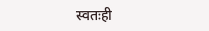स्वतःही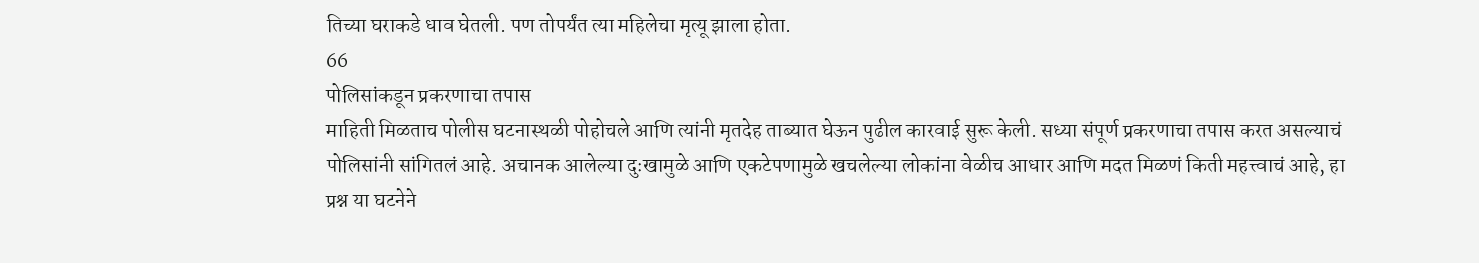तिच्या घराकडे धाव घेतली. पण तोपर्यंत त्या महिलेचा मृत्यू झाला होता.
66
पोलिसांकडून प्रकरणाचा तपास
माहिती मिळताच पोलीस घटनास्थळी पोहोचले आणि त्यांनी मृतदेह ताब्यात घेऊन पुढील कारवाई सुरू केली. सध्या संपूर्ण प्रकरणाचा तपास करत असल्याचं पोलिसांनी सांगितलं आहे. अचानक आलेल्या दुःखामुळे आणि एकटेपणामुळे खचलेल्या लोकांना वेळीच आधार आणि मदत मिळणं किती महत्त्वाचं आहे, हा प्रश्न या घटनेने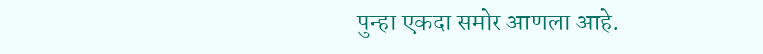पुन्हा एकदा समोर आणला आहे.